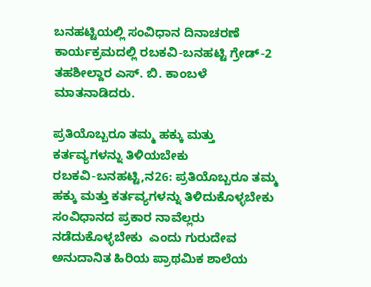ಬನಹಟ್ಟಿಯಲ್ಲಿ ಸಂವಿಧಾನ ದಿನಾಚರಣೆ ಕಾರ್ಯಕ್ರಮದಲ್ಲಿ ರಬಕವಿ-ಬನಹಟ್ಟಿ ಗ್ರೇಡ್-2 ತಹಶೀಲ್ದಾರ ಎಸ್. ಬಿ. ಕಾಂಬಳೆ ಮಾತನಾಡಿದರು.

ಪ್ರತಿಯೊಬ್ಬರೂ ತಮ್ಮ ಹಕ್ಕು ಮತ್ತು ಕರ್ತವ್ಯಗಳನ್ನು ತಿಳಿಯಬೇಕು
ರಬಕವಿ-ಬನಹಟ್ಟಿ,ನ26: ಪ್ರತಿಯೊಬ್ಬರೂ ತಮ್ಮ ಹಕ್ಕು ಮತ್ತು ಕರ್ತವ್ಯಗಳನ್ನು ತಿಳಿದುಕೊಳ್ಳಬೇಕು ಸಂವಿಧಾನದ ಪ್ರಕಾರ ನಾವೆಲ್ಲರು ನಡೆದುಕೊಳ್ಳಬೇಕು  ಎಂದು ಗುರುದೇವ ಅನುದಾನಿತ ಹಿರಿಯ ಪ್ರಾಥಮಿಕ ಶಾಲೆಯ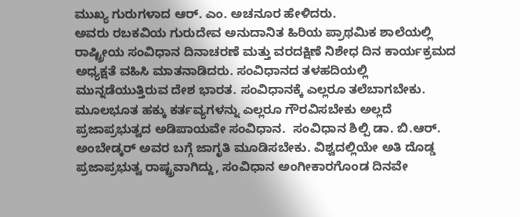ಮುಖ್ಯ ಗುರುಗಳಾದ ಆರ್. ಎಂ. ಅಚನೂರ ಹೇಳಿದರು.
ಅವರು ರಬಕವಿಯ ಗುರುದೇವ ಅನುದಾನಿತ ಹಿರಿಯ ಪ್ರಾಥಮಿಕ ಶಾಲೆಯಲ್ಲಿ ರಾಷ್ಟ್ರೀಯ ಸಂವಿಧಾನ ದಿನಾಚರಣೆ ಮತ್ತು ವರದಕ್ಷಿಣೆ ನಿಶೇಧ ದಿನ ಕಾರ್ಯಕ್ರಮದ ಅಧ್ಯಕ್ಷತೆ ವಹಿಸಿ ಮಾತನಾಡಿದರು. ಸಂವಿಧಾನದ ತಳಹದಿಯಲ್ಲಿ ಮುನ್ನಡೆಯುತ್ತಿರುವ ದೇಶ ಭಾರತ. ಸಂವಿಧಾನಕ್ಕೆ ಎಲ್ಲರೂ ತಲೆಬಾಗಬೇಕು. ಮೂಲಭೂತ ಹಕ್ಕು ಕರ್ತವ್ಯಗಳನ್ನು ಎಲ್ಲರೂ ಗೌರವಿಸಬೇಕು ಅಲ್ಲದೆ ಪ್ರಜಾಪ್ರಭುತ್ವದ ಅಡಿಪಾಯವೇ ಸಂವಿಧಾನ.  ಸಂವಿಧಾನ ಶಿಲ್ಪಿ ಡಾ. ಬಿ.ಆರ್. ಅಂಬೇಡ್ಕರ್ ಅವರ ಬಗ್ಗೆ ಜಾಗೃತಿ ಮೂಡಿಸಬೇಕು. ವಿಶ್ವದಲ್ಲಿಯೇ ಅತಿ ದೊಡ್ಡ ಪ್ರಜಾಪ್ರಭುತ್ವ ರಾಷ್ಟ್ರವಾಗಿದ್ದು, ಸಂವಿಧಾನ ಅಂಗೀಕಾರಗೊಂಡ ದಿನವೇ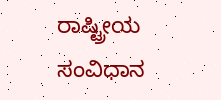ರಾಷ್ಟ್ರೀಯ ಸಂವಿಧಾನ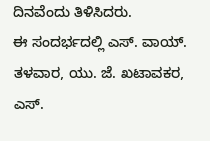ದಿನವೆಂದು ತಿಳಿಸಿದರು.
ಈ ಸಂದರ್ಭದಲ್ಲಿ ಎಸ್. ವಾಯ್. ತಳವಾರ, ಯು. ಜೆ. ಖಟಾವಕರ, ಎಸ್.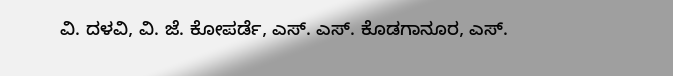ವಿ. ದಳವಿ, ವಿ. ಜೆ. ಕೋಪರ್ಡೆ, ಎಸ್. ಎಸ್. ಕೊಡಗಾನೂರ, ಎಸ್.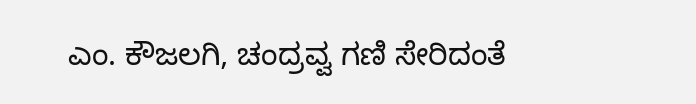ಎಂ. ಕೌಜಲಗಿ, ಚಂದ್ರವ್ವ ಗಣಿ ಸೇರಿದಂತೆ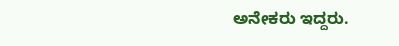ಅನೇಕರು ಇದ್ದರು.